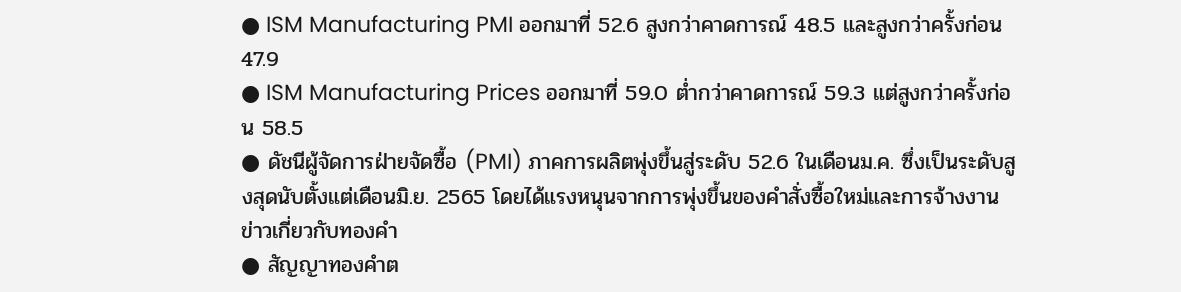● ISM Manufacturing PMI ออกมาที่ 52.6 สูงกว่าคาดการณ์ 48.5 และสูงกว่าครั้งก่อน 47.9
● ISM Manufacturing Prices ออกมาที่ 59.0 ต่ำกว่าคาดการณ์ 59.3 แต่สูงกว่าครั้งก่อน 58.5
● ดัชนีผู้จัดการฝ่ายจัดซื้อ (PMI) ภาคการผลิตพุ่งขึ้นสู่ระดับ 52.6 ในเดือนม.ค. ซึ่งเป็นระดับสูงสุดนับตั้งแต่เดือนมิ.ย. 2565 โดยได้แรงหนุนจากการพุ่งขึ้นของคำสั่งซื้อใหม่และการจ้างงาน
ข่าวเกี่ยวกับทองคำ
● สัญญาทองคำต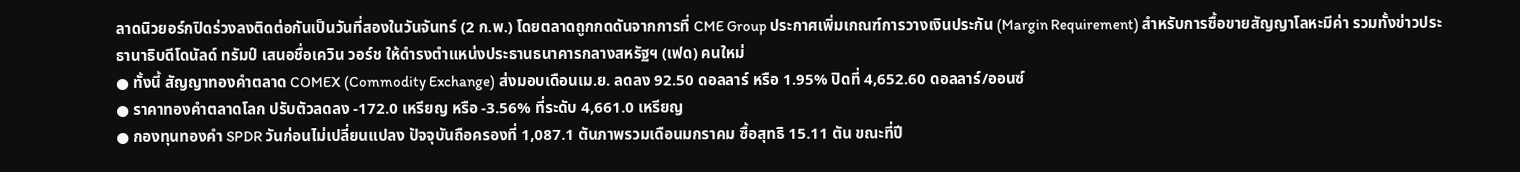ลาดนิวยอร์กปิดร่วงลงติดต่อกันเป็นวันที่สองในวันจันทร์ (2 ก.พ.) โดยตลาดถูกกดดันจากการที่ CME Group ประกาศเพิ่มเกณฑ์การวางเงินประกัน (Margin Requirement) สำหรับการซื้อขายสัญญาโลหะมีค่า รวมทั้งข่าวประธานาธิบดีโดนัลด์ ทรัมป์ เสนอชื่อเควิน วอร์ช ให้ดำรงตำแหน่งประธานธนาคารกลางสหรัฐฯ (เฟด) คนใหม่
● ทั้งนี้ สัญญาทองคำตลาด COMEX (Commodity Exchange) ส่งมอบเดือนเม.ย. ลดลง 92.50 ดอลลาร์ หรือ 1.95% ปิดที่ 4,652.60 ดอลลาร์/ออนซ์
● ราคาทองคำตลาดโลก ปรับตัวลดลง -172.0 เหรียญ หรือ -3.56% ที่ระดับ 4,661.0 เหรียญ
● กองทุนทองคำ SPDR วันก่อนไม่เปลี่ยนแปลง ปัจจุบันถือครองที่ 1,087.1 ตันภาพรวมเดือนมกราคม ซื้อสุทธิ 15.11 ตัน ขณะที่ปี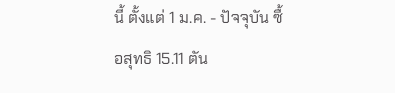นี้ ตั้งแต่ 1 ม.ค. - ปัจจุบัน ซื้อสุทธิ 15.11 ตัน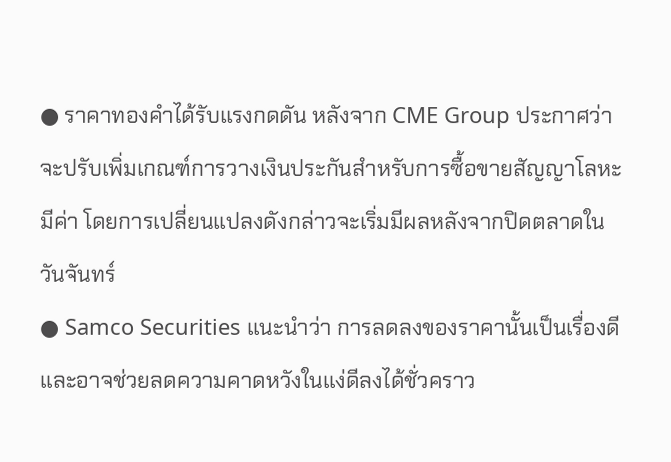● ราคาทองคำได้รับแรงกดดัน หลังจาก CME Group ประกาศว่าจะปรับเพิ่มเกณฑ์การวางเงินประกันสำหรับการซื้อขายสัญญาโลหะมีค่า โดยการเปลี่ยนแปลงดังกล่าวจะเริ่มมีผลหลังจากปิดตลาดในวันจันทร์
● Samco Securities แนะนำว่า การลดลงของราคานั้นเป็นเรื่องดี และอาจช่วยลดความคาดหวังในแง่ดีลงได้ชั่วคราว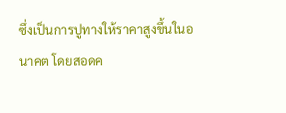ซึ่งเป็นการปูทางให้ราคาสูงขึ้นในอนาคต โดยสอดค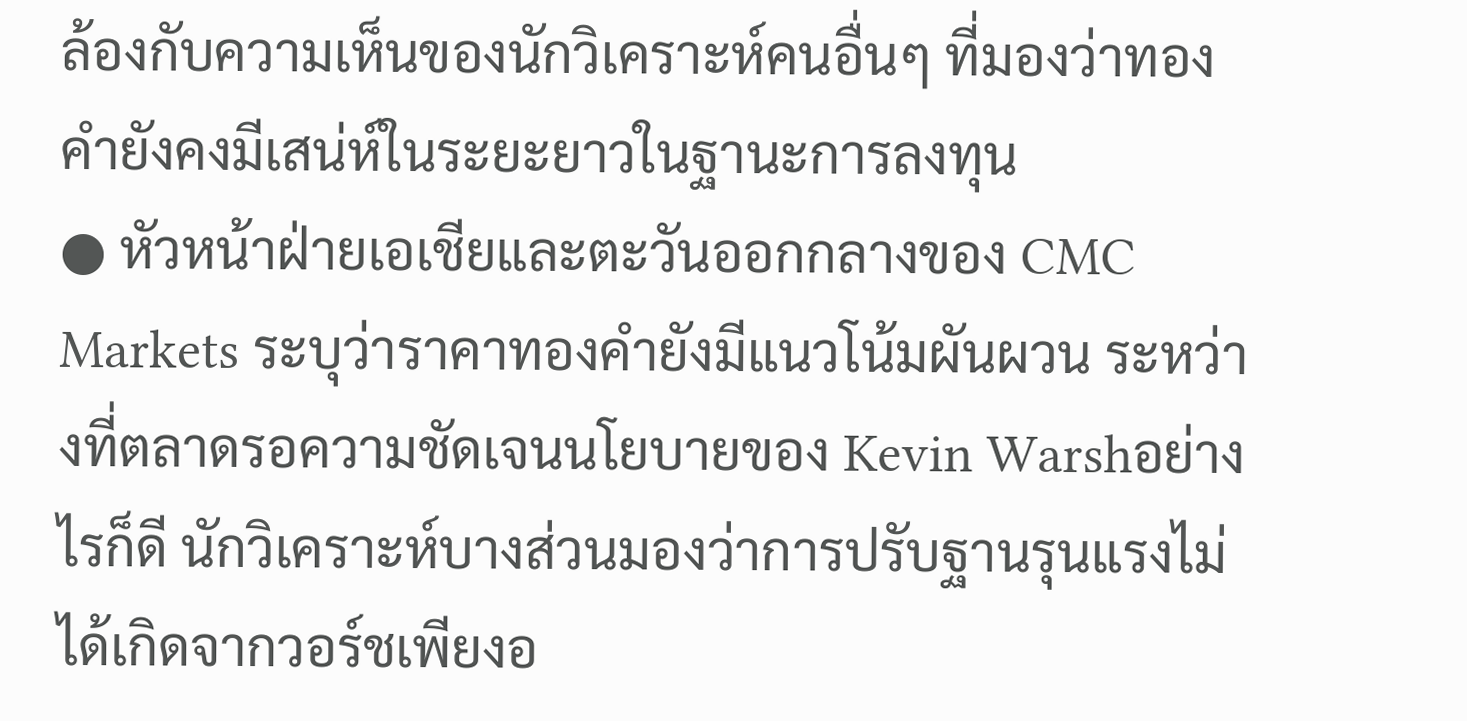ล้องกับความเห็นของนักวิเคราะห์คนอื่นๆ ที่มองว่าทองคำยังคงมีเสน่ห์ในระยะยาวในฐานะการลงทุน
● หัวหน้าฝ่ายเอเชียและตะวันออกกลางของ CMC Markets ระบุว่าราคาทองคำยังมีแนวโน้มผันผวน ระหว่างที่ตลาดรอความชัดเจนนโยบายของ Kevin Warshอย่างไรก็ดี นักวิเคราะห์บางส่วนมองว่าการปรับฐานรุนแรงไม่ได้เกิดจากวอร์ชเพียงอ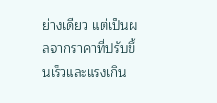ย่างเดียว แต่เป็นผลจากราคาที่ปรับขึ้นเร็วและแรงเกิน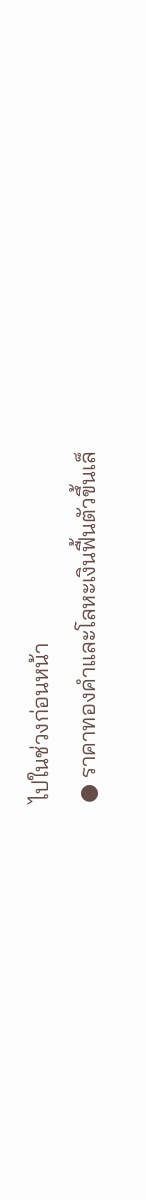ไปในช่วงก่อนหน้า
● ราคาทองคำและโลหะเงินฟื้นตัวขึ้นเล็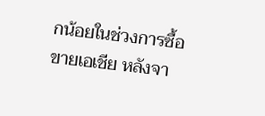กน้อยในช่วงการซื้อขายเอเชีย หลังจา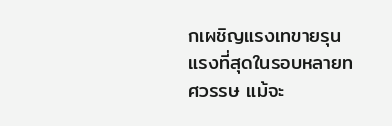กเผชิญแรงเทขายรุนแรงที่สุดในรอบหลายทศวรรษ แม้จะ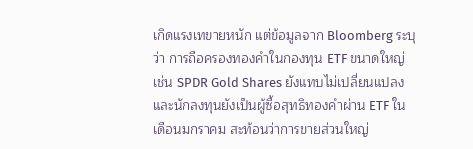เกิดแรงเทขายหนัก แต่ข้อมูลจาก Bloomberg ระบุว่า การถือครองทองคำในกองทุน ETF ขนาดใหญ่ เช่น SPDR Gold Shares ยังแทบไม่เปลี่ยนแปลง และนักลงทุนยังเป็นผู้ซื้อสุทธิทองคำผ่าน ETF ในเดือนมกราคม สะท้อนว่าการขายส่วนใหญ่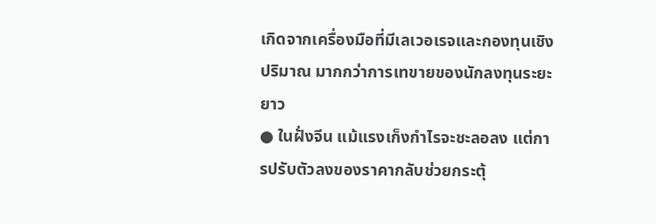เกิดจากเครื่องมือที่มีเลเวอเรจและกองทุนเชิงปริมาณ มากกว่าการเทขายของนักลงทุนระยะยาว
● ในฝั่งจีน แม้แรงเก็งกำไรจะชะลอลง แต่การปรับตัวลงของราคากลับช่วยกระตุ้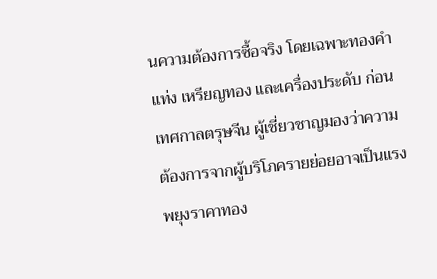นความต้องการซื้อจริง โดยเฉพาะทองคำแท่ง เหรียญทอง และเครื่องประดับ ก่อนเทศกาลตรุษจีน ผู้เชี่ยวชาญมองว่าความต้องการจากผู้บริโภครายย่อยอาจเป็นแรงพยุงราคาทอง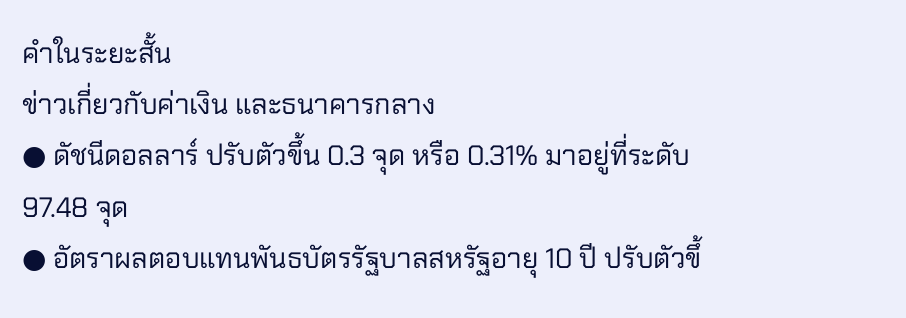คำในระยะสั้น
ข่าวเกี่ยวกับค่าเงิน และธนาคารกลาง
● ดัชนีดอลลาร์ ปรับตัวขึ้น 0.3 จุด หรือ 0.31% มาอยู่ที่ระดับ 97.48 จุด
● อัตราผลตอบแทนพันธบัตรรัฐบาลสหรัฐอายุ 10 ปี ปรับตัวขึ้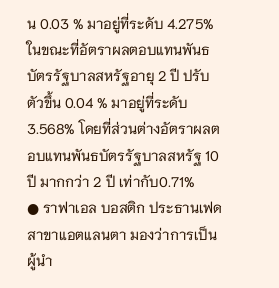น 0.03 % มาอยู่ที่ระดับ 4.275% ในขณะที่อัตราผลตอบแทนพันธบัตรรัฐบาลสหรัฐอายุ 2 ปี ปรับตัวขึ้น 0.04 % มาอยู่ที่ระดับ 3.568% โดยที่ส่วนต่างอัตราผลตอบแทนพันธบัตรรัฐบาลสหรัฐ 10 ปี มากกว่า 2 ปี เท่ากับ0.71%
● ราฟาเอล บอสติก ประธานเฟดสาขาแอตแลนตา มองว่าการเป็นผู้นำ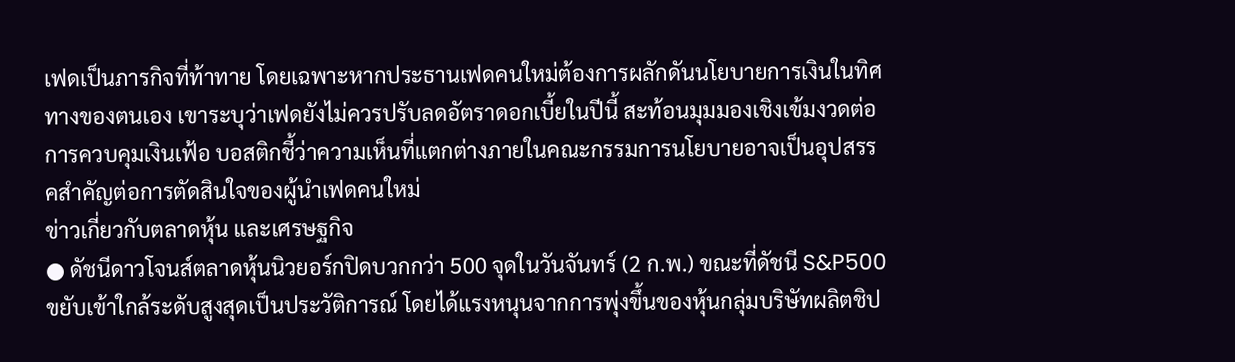เฟดเป็นภารกิจที่ท้าทาย โดยเฉพาะหากประธานเฟดคนใหม่ต้องการผลักดันนโยบายการเงินในทิศทางของตนเอง เขาระบุว่าเฟดยังไม่ควรปรับลดอัตราดอกเบี้ยในปีนี้ สะท้อนมุมมองเชิงเข้มงวดต่อการควบคุมเงินเฟ้อ บอสติกชี้ว่าความเห็นที่แตกต่างภายในคณะกรรมการนโยบายอาจเป็นอุปสรรคสำคัญต่อการตัดสินใจของผู้นำเฟดคนใหม่
ข่าวเกี่ยวกับตลาดหุ้น และเศรษฐกิจ
● ดัชนีดาวโจนส์ตลาดหุ้นนิวยอร์กปิดบวกกว่า 500 จุดในวันจันทร์ (2 ก.พ.) ขณะที่ดัชนี S&P500 ขยับเข้าใกล้ระดับสูงสุดเป็นประวัติการณ์ โดยได้แรงหนุนจากการพุ่งขึ้นของหุ้นกลุ่มบริษัทผลิตชิป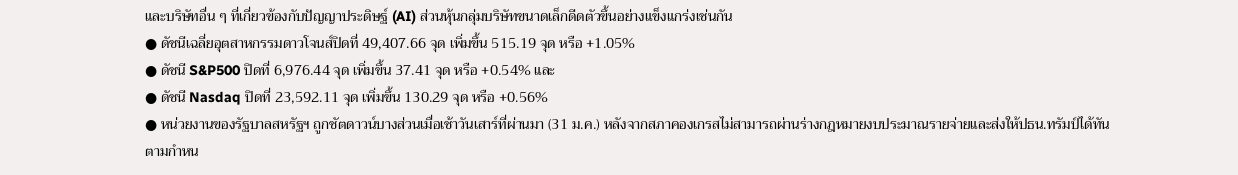และบริษัทอื่น ๆ ที่เกี่ยวข้องกับปัญญาประดิษฐ์ (AI) ส่วนหุ้นกลุ่มบริษัทขนาดเล็กดีดตัวขึ้นอย่างแข็งแกร่งเช่นกัน
● ดัชนีเฉลี่ยอุตสาหกรรมดาวโจนส์ปิดที่ 49,407.66 จุด เพิ่มขึ้น 515.19 จุด หรือ +1.05%
● ดัชนี S&P500 ปิดที่ 6,976.44 จุด เพิ่มขึ้น 37.41 จุด หรือ +0.54% และ
● ดัชนี Nasdaq ปิดที่ 23,592.11 จุด เพิ่มขึ้น 130.29 จุด หรือ +0.56%
● หน่วยงานของรัฐบาลสหรัฐฯ ถูกชัตดาวน์บางส่วนเมื่อเช้าวันเสาร์ที่ผ่านมา (31 ม.ค.) หลังจากสภาคองเกรสไม่สามารถผ่านร่างกฎหมายงบประมาณรายจ่ายและส่งให้ปธน.ทรัมป์ได้ทันตามกำหน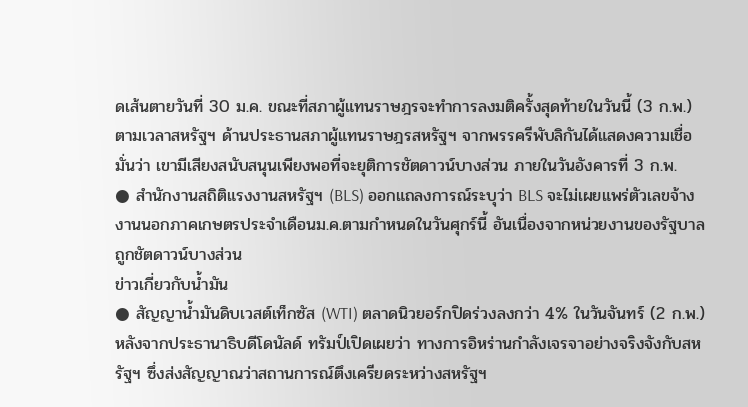ดเส้นตายวันที่ 30 ม.ค. ขณะที่สภาผู้แทนราษฎรจะทำการลงมติครั้งสุดท้ายในวันนี้ (3 ก.พ.) ตามเวลาสหรัฐฯ ด้านประธานสภาผู้แทนราษฎรสหรัฐฯ จากพรรครีพับลิกันได้แสดงความเชื่อมั่นว่า เขามีเสียงสนับสนุนเพียงพอที่จะยุติการชัตดาวน์บางส่วน ภายในวันอังคารที่ 3 ก.พ.
● สำนักงานสถิติแรงงานสหรัฐฯ (BLS) ออกแถลงการณ์ระบุว่า BLS จะไม่เผยแพร่ตัวเลขจ้างงานนอกภาคเกษตรประจำเดือนม.ค.ตามกำหนดในวันศุกร์นี้ อันเนื่องจากหน่วยงานของรัฐบาลถูกชัตดาวน์บางส่วน
ข่าวเกี่ยวกับน้ำมัน
● สัญญาน้ำมันดิบเวสต์เท็กซัส (WTI) ตลาดนิวยอร์กปิดร่วงลงกว่า 4% ในวันจันทร์ (2 ก.พ.) หลังจากประธานาธิบดีโดนัลด์ ทรัมป์เปิดเผยว่า ทางการอิหร่านกำลังเจรจาอย่างจริงจังกับสหรัฐฯ ซึ่งส่งสัญญาณว่าสถานการณ์ตึงเครียดระหว่างสหรัฐฯ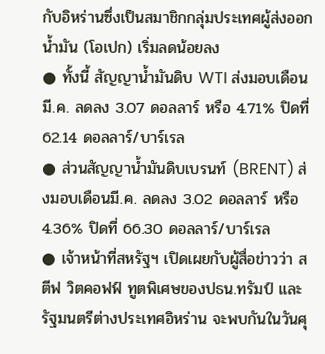กับอิหร่านซึ่งเป็นสมาชิกกลุ่มประเทศผู้ส่งออกน้ำมัน (โอเปก) เริ่มลดน้อยลง
● ทั้งนี้ สัญญาน้ำมันดิบ WTI ส่งมอบเดือนมี.ค. ลดลง 3.07 ดอลลาร์ หรือ 4.71% ปิดที่ 62.14 ดอลลาร์/บาร์เรล
● ส่วนสัญญาน้ำมันดิบเบรนท์ (BRENT) ส่งมอบเดือนมี.ค. ลดลง 3.02 ดอลลาร์ หรือ 4.36% ปิดที่ 66.30 ดอลลาร์/บาร์เรล
● เจ้าหน้าที่สหรัฐฯ เปิดเผยกับผู้สื่อข่าวว่า สตีฟ วิตคอฟฟ์ ทูตพิเศษของปธน.ทรัมป์ และ รัฐมนตรีต่างประเทศอิหร่าน จะพบกันในวันศุ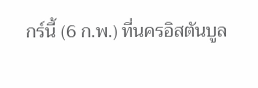กร์นี้ (6 ก.พ.) ที่นครอิสตันบูล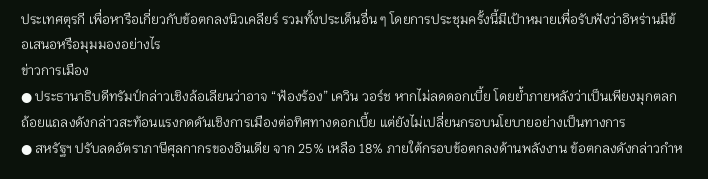ประเทศตุรกี เพื่อหารือเกี่ยวกับข้อตกลงนิวเคลียร์ รวมทั้งประเด็นอื่น ๆ โดยการประชุมครั้งนี้มีเป้าหมายเพื่อรับฟังว่าอิหร่านมีข้อเสนอหรือมุมมองอย่างไร
ข่าวการเมือง
● ประธานาธิบดีทรัมป์กล่าวเชิงล้อเลียนว่าอาจ “ฟ้องร้อง” เควิน วอร์ช หากไม่ลดดอกเบี้ย โดยย้ำภายหลังว่าเป็นเพียงมุกตลก ถ้อยแถลงดังกล่าวสะท้อนแรงกดดันเชิงการเมืองต่อทิศทางดอกเบี้ย แต่ยังไม่เปลี่ยนกรอบนโยบายอย่างเป็นทางการ
● สหรัฐฯ ปรับลดอัตราภาษีศุลกากรของอินเดีย จาก 25% เหลือ 18% ภายใต้กรอบข้อตกลงด้านพลังงาน ข้อตกลงดังกล่าวกำห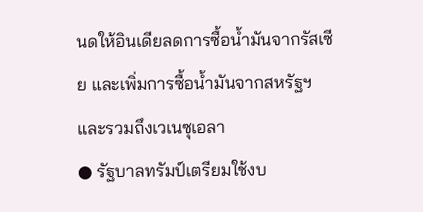นดให้อินเดียลดการซื้อน้ำมันจากรัสเซีย และเพิ่มการซื้อน้ำมันจากสหรัฐฯ และรวมถึงเวเนซุเอลา
● รัฐบาลทรัมป์เตรียมใช้งบ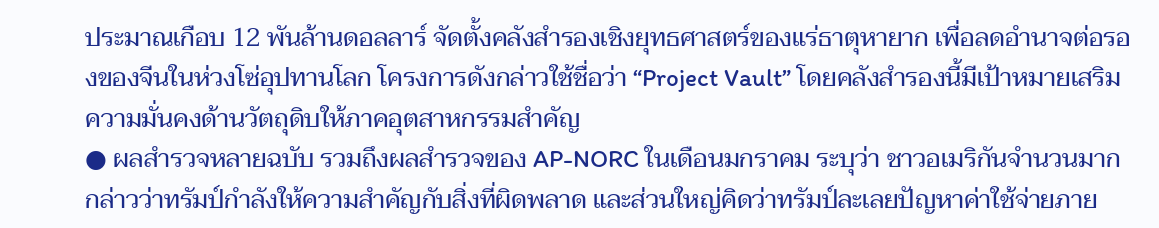ประมาณเกือบ 12 พันล้านดอลลาร์ จัดตั้งคลังสำรองเชิงยุทธศาสตร์ของแร่ธาตุหายาก เพื่อลดอำนาจต่อรองของจีนในห่วงโซ่อุปทานโลก โครงการดังกล่าวใช้ชื่อว่า “Project Vault” โดยคลังสำรองนี้มีเป้าหมายเสริมความมั่นคงด้านวัตถุดิบให้ภาคอุตสาหกรรมสำคัญ
● ผลสำรวจหลายฉบับ รวมถึงผลสำรวจของ AP-NORC ในเดือนมกราคม ระบุว่า ชาวอเมริกันจำนวนมากกล่าวว่าทรัมป์กำลังให้ความสำคัญกับสิ่งที่ผิดพลาด และส่วนใหญ่คิดว่าทรัมป์ละเลยปัญหาค่าใช้จ่ายภาย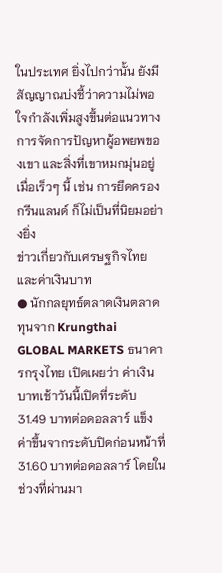ในประเทศ ยิ่งไปกว่านั้น ยังมีสัญญาณบ่งชี้ว่าความไม่พอใจกำลังเพิ่มสูงขึ้นต่อแนวทางการจัดการปัญหาผู้อพยพของเขา และสิ่งที่เขาหมกมุ่นอยู่เมื่อเร็วๆ นี้ เช่น การยึดครองกรีนแลนด์ ก็ไม่เป็นที่นิยมอย่างยิ่ง
ข่าวเกี่ยวกับเศรษฐกิจไทยและค่าเงินบาท
● นักกลยุทธ์ตลาดเงินตลาดทุนจาก Krungthai GLOBAL MARKETS ธนาคารกรุงไทย เปิดเผยว่า ค่าเงินบาทเช้าวันนี้เปิดที่ระดับ 31.49 บาทต่อดอลลาร์ แข็งค่าขึ้นจากระดับปิดก่อนหน้าที่ 31.60 บาทต่อดอลลาร์ โดยในช่วงที่ผ่านมา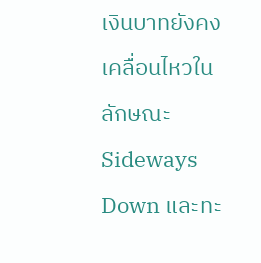เงินบาทยังคงเคลื่อนไหวในลักษณะ Sideways Down และทะ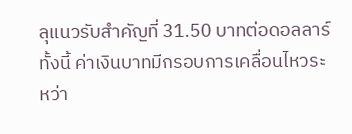ลุแนวรับสำคัญที่ 31.50 บาทต่อดอลลาร์ ทั้งนี้ ค่าเงินบาทมีกรอบการเคลื่อนไหวระหว่า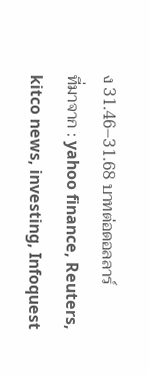ง 31.46–31.68 บาทต่อดอลลาร์
ที่มาจาก : yahoo finance, Reuters, kitco news, investing, Infoquest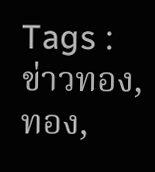Tags : ข่าวทอง, ทอง,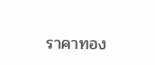ราคาทอง